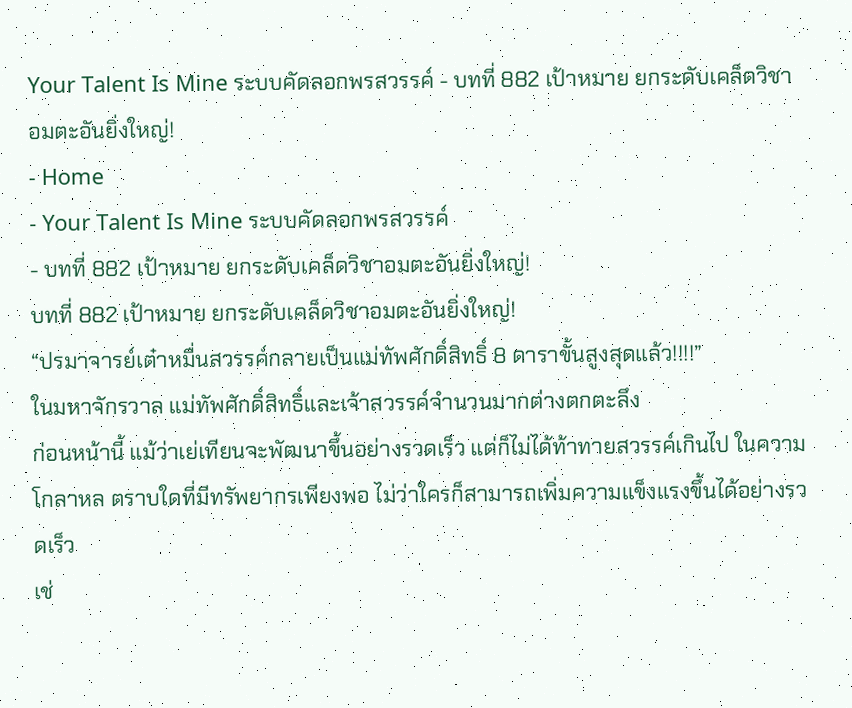Your Talent Is Mine ระบบคัดลอกพรสวรรค์ - บทที่ 882 เป้าหมาย ยกระดับเคล็ดวิชาอมตะอันยิ่งใหญ่!
- Home
- Your Talent Is Mine ระบบคัดลอกพรสวรรค์
- บทที่ 882 เป้าหมาย ยกระดับเคล็ดวิชาอมตะอันยิ่งใหญ่!
บทที่ 882 เป้าหมาย ยกระดับเคล็ดวิชาอมตะอันยิ่งใหญ่!
“ปรมาจารย์เต๋าหมื่นสวรรค์กลายเป็นแม่ทัพศักดิ์สิทธิ์ 8 ดาราขั้นสูงสุดแล้ว!!!!”
ในมหาจักรวาล แม่ทัพศักดิ์สิทธิ์และเจ้าสวรรค์จำนวนมากต่างตกตะลึง
ก่อนหน้านี้ แม้ว่าเย่เทียนจะพัฒนาขึ้นอย่างรวดเร็ว แต่ก็ไม่ได้ท้าทายสวรรค์เกินไป ในความโกลาหล ตราบใดที่มีทรัพยากรเพียงพอ ไม่ว่าใครก็สามารถเพิ่มความแข็งแรงขึ้นได้อย่างรวดเร็ว
เช่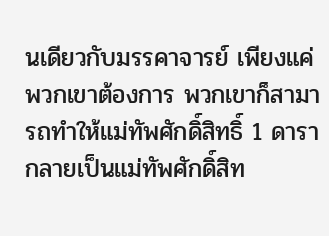นเดียวกับมรรคาจารย์ เพียงแค่พวกเขาต้องการ พวกเขาก็สามารถทำให้แม่ทัพศักดิ์สิทธิ์ 1 ดารากลายเป็นแม่ทัพศักดิ์สิท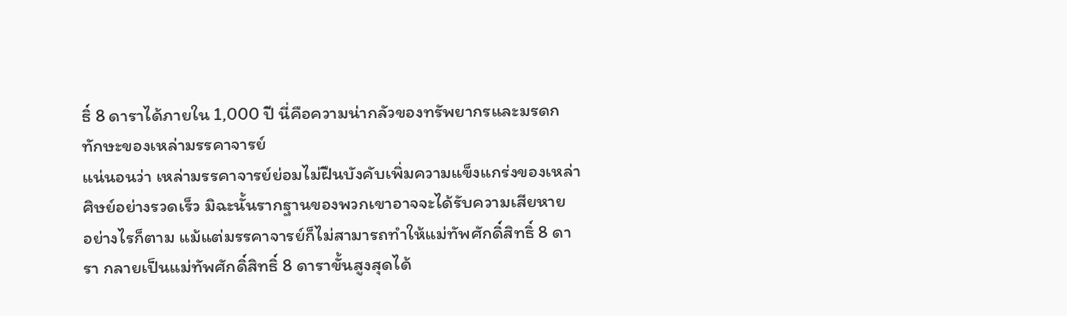ธิ์ 8 ดาราได้ภายใน 1,000 ปี นี่คือความน่ากลัวของทรัพยากรและมรดกทักษะของเหล่ามรรคาจารย์
แน่นอนว่า เหล่ามรรคาจารย์ย่อมไม่ฝืนบังคับเพิ่มความแข็งแกร่งของเหล่าศิษย์อย่างรวดเร็ว มิฉะนั้นรากฐานของพวกเขาอาจจะได้รับความเสียหาย
อย่างไรก็ตาม แม้แต่มรรคาจารย์ก็ไม่สามารถทำให้แม่ทัพศักดิ์สิทธิ์ 8 ดารา กลายเป็นแม่ทัพศักดิ์สิทธิ์ 8 ดาราขั้นสูงสุดได้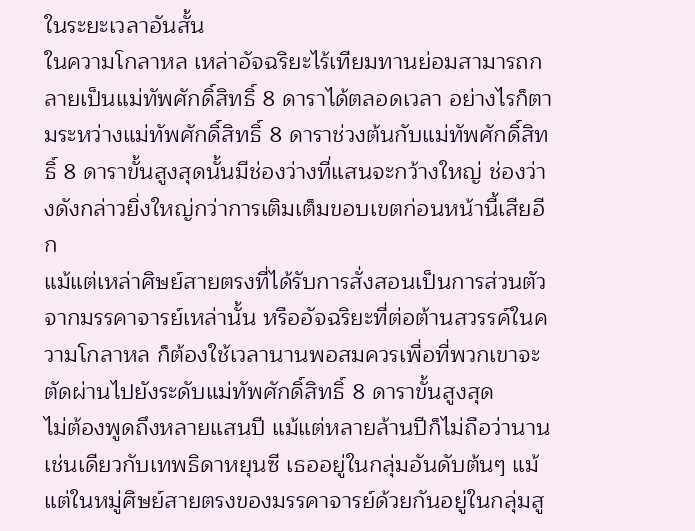ในระยะเวลาอันสั้น
ในความโกลาหล เหล่าอัจฉริยะไร้เทียมทานย่อมสามารถกลายเป็นแม่ทัพศักดิ์สิทธิ์ 8 ดาราได้ตลอดเวลา อย่างไรก็ตามระหว่างแม่ทัพศักดิ์สิทธิ์ 8 ดาราช่วงต้นกับแม่ทัพศักดิ์สิทธิ์ 8 ดาราขั้นสูงสุดนั้นมีช่องว่างที่แสนจะกว้างใหญ่ ช่องว่างดังกล่าวยิ่งใหญ่กว่าการเติมเต็มขอบเขตก่อนหน้านี้เสียอีก
แม้แต่เหล่าศิษย์สายตรงที่ได้รับการสั่งสอนเป็นการส่วนตัวจากมรรคาจารย์เหล่านั้น หรืออัจฉริยะที่ต่อต้านสวรรค์ในความโกลาหล ก็ต้องใช้เวลานานพอสมควรเพื่อที่พวกเขาจะตัดผ่านไปยังระดับแม่ทัพศักดิ์สิทธิ์ 8 ดาราขั้นสูงสุด
ไม่ต้องพูดถึงหลายแสนปี แม้แต่หลายล้านปีก็ไม่ถือว่านาน
เช่นเดียวกับเทพธิดาหยุนซี เธออยู่ในกลุ่มอันดับต้นๆ แม้แต่ในหมู่ศิษย์สายตรงของมรรคาจารย์ด้วยกันอยู่ในกลุ่มสู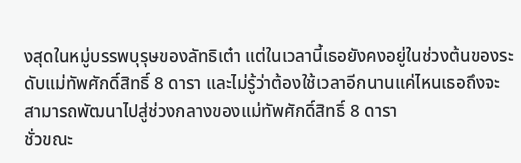งสุดในหมู่บรรพบุรุษของลัทธิเต๋า แต่ในเวลานี้เธอยังคงอยู่ในช่วงต้นของระดับแม่ทัพศักดิ์สิทธิ์ 8 ดารา และไม่รู้ว่าต้องใช้เวลาอีกนานแค่ไหนเธอถึงจะสามารถพัฒนาไปสู่ช่วงกลางของแม่ทัพศักดิ์สิทธิ์ 8 ดารา
ชั่วขณะ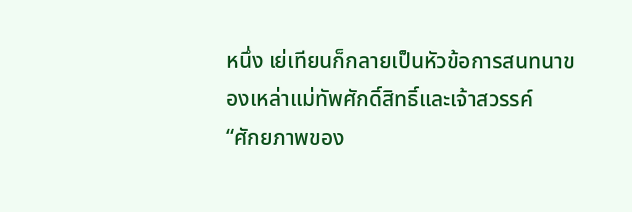หนึ่ง เย่เทียนก็กลายเป็นหัวข้อการสนทนาของเหล่าแม่ทัพศักดิ์สิทธิ์และเจ้าสวรรค์
“ศักยภาพของ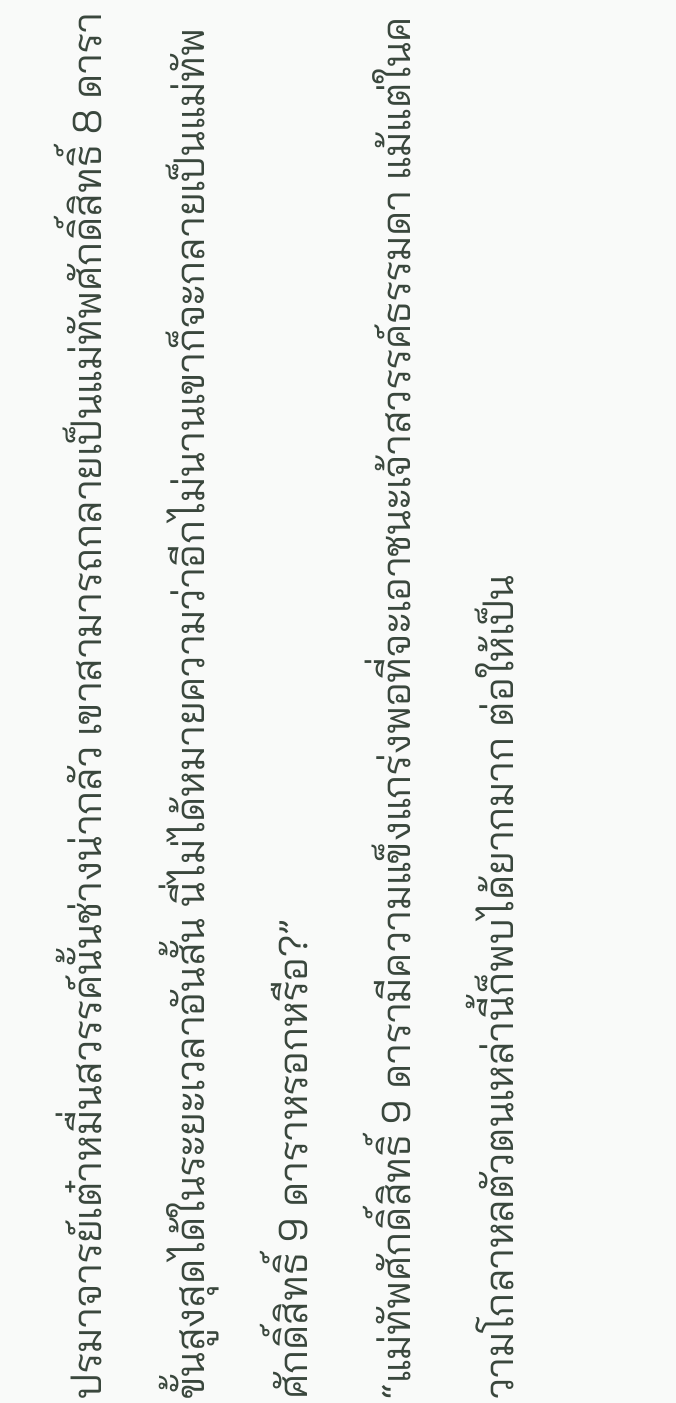ปรมาจารย์เต๋าหมื่นสวรรค์นั้นช่างน่ากลัว เขาสามารถกลายเป็นแม่ทัพศักดิ์สิทธิ์ 8 ดาราขั้นสูงสุดได้ในระยะเวลาอันสั้น นี่ไม่ได้หมายความว่าอีกไม่นานเขาก็จะกลายเป็นแม่ทัพศักดิ์สิทธิ์ 9 ดาราหรอกหรือ?”
“แม่ทัพศักดิ์สิทธิ์ 9 ดารามีความแข็งแกร่งพอที่จะเอาชนะเจ้าสวรรค์ธรรมดา แม้แต่ในความโกลาหลตัวตนเหล่านี้ก็พบได้ยากมาก ต่อให้เป็น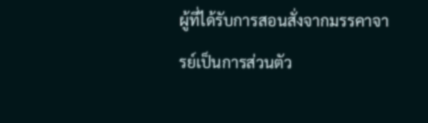ผู้ที่ได้รับการสอนสั่งจากมรรคาจารย์เป็นการส่วนตัว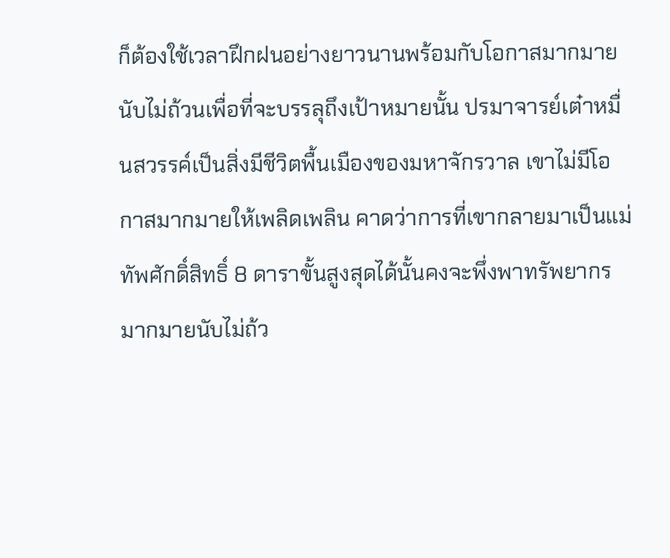ก็ต้องใช้เวลาฝึกฝนอย่างยาวนานพร้อมกับโอกาสมากมายนับไม่ถ้วนเพื่อที่จะบรรลุถึงเป้าหมายนั้น ปรมาจารย์เต๋าหมื่นสวรรค์เป็นสิ่งมีชีวิตพื้นเมืองของมหาจักรวาล เขาไม่มีโอกาสมากมายให้เพลิดเพลิน คาดว่าการที่เขากลายมาเป็นแม่ทัพศักดิ์สิทธิ์ 8 ดาราขั้นสูงสุดได้นั้นคงจะพึ่งพาทรัพยากรมากมายนับไม่ถ้ว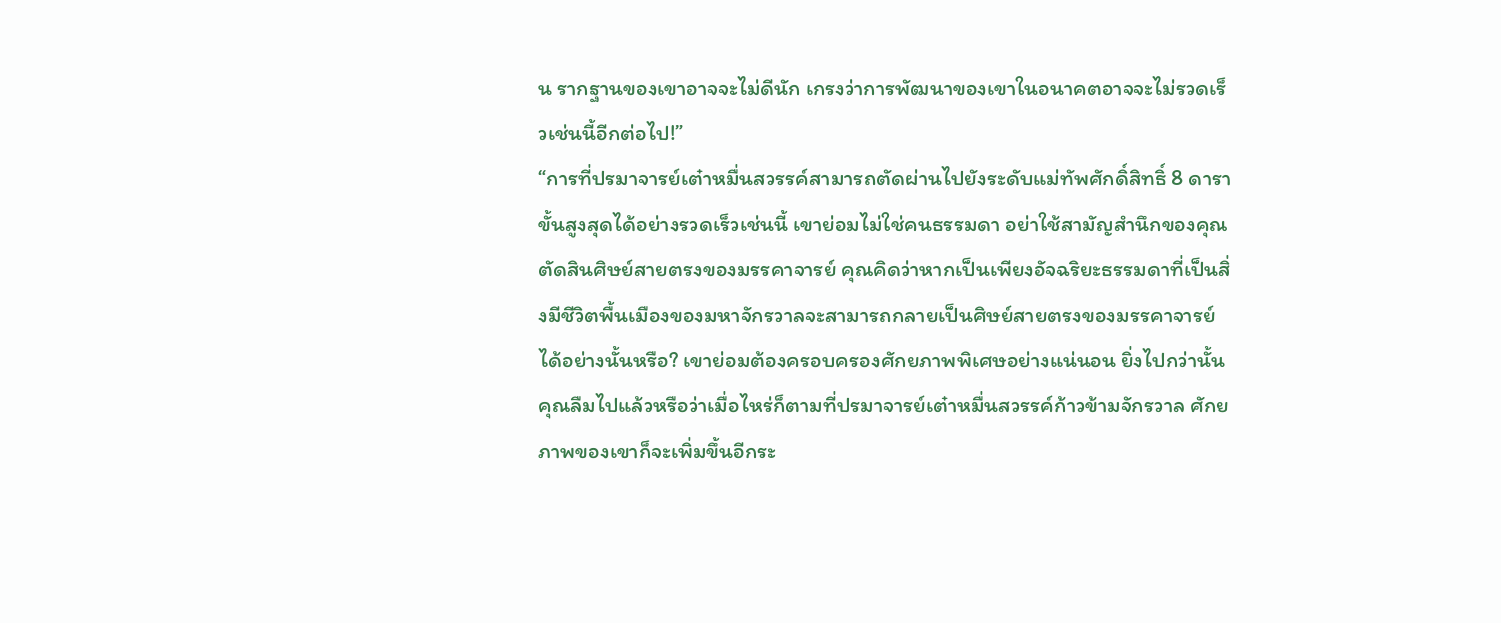น รากฐานของเขาอาจจะไม่ดีนัก เกรงว่าการพัฒนาของเขาในอนาคตอาจจะไม่รวดเร็วเช่นนี้อีกต่อไป!”
“การที่ปรมาจารย์เต๋าหมื่นสวรรค์สามารถตัดผ่านไปยังระดับแม่ทัพศักดิ์สิทธิ์ 8 ดาราขั้นสูงสุดได้อย่างรวดเร็วเช่นนี้ เขาย่อมไม่ใช่คนธรรมดา อย่าใช้สามัญสำนึกของคุณตัดสินศิษย์สายตรงของมรรคาจารย์ คุณคิดว่าหากเป็นเพียงอัจฉริยะธรรมดาที่เป็นสิ่งมีชีวิตพื้นเมืองของมหาจักรวาลจะสามารถกลายเป็นศิษย์สายตรงของมรรคาจารย์ได้อย่างนั้นหรือ? เขาย่อมต้องครอบครองศักยภาพพิเศษอย่างแน่นอน ยิ่งไปกว่านั้น คุณลืมไปแล้วหรือว่าเมื่อไหร่ก็ตามที่ปรมาจารย์เต๋าหมื่นสวรรค์ก้าวข้ามจักรวาล ศักยภาพของเขาก็จะเพิ่มขึ้นอีกระ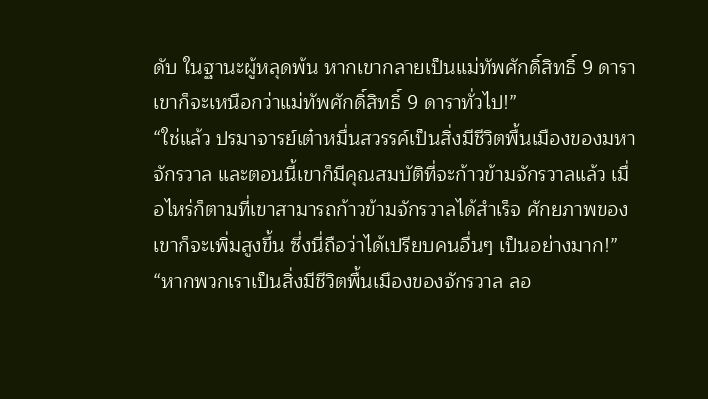ดับ ในฐานะผู้หลุดพ้น หากเขากลายเป็นแม่ทัพศักดิ์สิทธิ์ 9 ดารา เขาก็จะเหนือกว่าแม่ทัพศักดิ์สิทธิ์ 9 ดาราทั่วไป!”
“ใช่แล้ว ปรมาจารย์เต๋าหมื่นสวรรค์เป็นสิ่งมีชีวิตพื้นเมืองของมหาจักรวาล และตอนนี้เขาก็มีคุณสมบัติที่จะก้าวข้ามจักรวาลแล้ว เมื่อไหร่ก็ตามที่เขาสามารถก้าวข้ามจักรวาลได้สำเร็จ ศักยภาพของเขาก็จะเพิ่มสูงขึ้น ซึ่งนี่ถือว่าได้เปรียบคนอื่นๆ เป็นอย่างมาก!”
“หากพวกเราเป็นสิ่งมีชีวิตพื้นเมืองของจักรวาล ลอ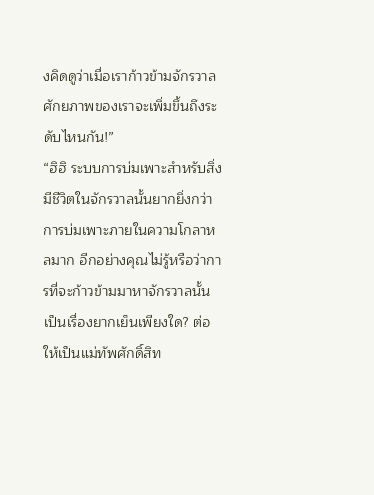งคิดดูว่าเมื่อเราก้าวข้ามจักรวาล ศักยภาพของเราจะเพิ่มขึ้นถึงระดับไหนกัน!”
“ฮิฮิ ระบบการบ่มเพาะสำหรับสิ่งมีชีวิตในจักรวาลนั้นยากยิ่งกว่าการบ่มเพาะภายในความโกลาหลมาก อีกอย่างคุณไม่รู้หรือว่าการที่จะก้าวข้ามมาหาจักรวาลนั้นเป็นเรื่องยากเย็นเพียงใด? ต่อให้เป็นแม่ทัพศักดิ์สิท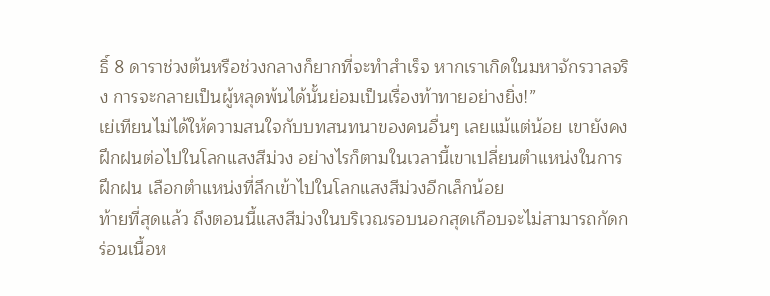ธิ์ 8 ดาราช่วงต้นหรือช่วงกลางก็ยากที่จะทำสำเร็จ หากเราเกิดในมหาจักรวาลจริง การจะกลายเป็นผู้หลุดพ้นได้นั้นย่อมเป็นเรื่องท้าทายอย่างยิ่ง!”
เย่เทียนไม่ได้ให้ความสนใจกับบทสนทนาของคนอื่นๆ เลยแม้แต่น้อย เขายังคงฝึกฝนต่อไปในโลกแสงสีม่วง อย่างไรก็ตามในเวลานี้เขาเปลี่ยนตำแหน่งในการฝึกฝน เลือกตำแหน่งที่ลึกเข้าไปในโลกแสงสีม่วงอีกเล็กน้อย
ท้ายที่สุดแล้ว ถึงตอนนี้แสงสีม่วงในบริเวณรอบนอกสุดเกือบจะไม่สามารถกัดกร่อนเนื้อห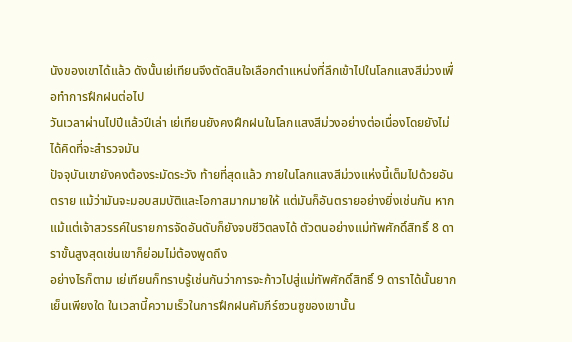นังของเขาได้แล้ว ดังนั้นเย่เทียนจึงตัดสินใจเลือกตำแหน่งที่ลึกเข้าไปในโลกแสงสีม่วงเพื่อทำการฝึกฝนต่อไป
วันเวลาผ่านไปปีแล้วปีเล่า เย่เทียนยังคงฝึกฝนในโลกแสงสีม่วงอย่างต่อเนื่องโดยยังไม่ได้คิดที่จะสำรวจมัน
ปัจจุบันเขายังคงต้องระมัดระวัง ท้ายที่สุดแล้ว ภายในโลกแสงสีม่วงแห่งนี้เต็มไปด้วยอันตราย แม้ว่ามันจะมอบสมบัติและโอกาสมากมายให้ แต่มันก็อันตรายอย่างยิ่งเช่นกัน หากแม้แต่เจ้าสวรรค์ในรายการจัดอันดับก็ยังจบชีวิตลงได้ ตัวตนอย่างแม่ทัพศักดิ์สิทธิ์ 8 ดาราขั้นสูงสุดเช่นเขาก็ย่อมไม่ต้องพูดถึง
อย่างไรก็ตาม เย่เทียนก็ทราบรู้เช่นกันว่าการจะก้าวไปสู่แม่ทัพศักดิ์สิทธิ์ 9 ดาราได้นั้นยากเย็นเพียงใด ในเวลานี้ความเร็วในการฝึกฝนคัมภีร์ซวนซูของเขานั้น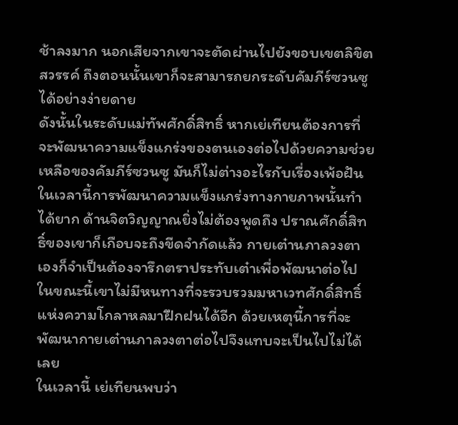ช้าลงมาก นอกเสียจากเขาจะตัดผ่านไปยังขอบเขตลิขิตสวรรค์ ถึงตอนนั้นเขาก็จะสามารถยกระดับคัมภีร์ซวนซูได้อย่างง่ายดาย
ดังนั้นในระดับแม่ทัพศักดิ์สิทธิ์ หากเย่เทียนต้องการที่จะพัฒนาความแข็งแกร่งของตนเองต่อไปด้วยความช่วยเหลือของคัมภีร์ซวนซู มันก็ไม่ต่างอะไรกับเรื่องเพ้อฝัน
ในเวลานี้การพัฒนาความแข็งแกร่งทางกายภาพนั้นทำได้ยาก ด้านจิตวิญญาณยิ่งไม่ต้องพูดถึง ปราณศักดิ์สิทธิ์ของเขาก็เกือบจะถึงขีดจำกัดแล้ว กายเต๋านภาลวงตาเองก็จำเป็นต้องจารึกตราประทับเต๋าเพื่อพัฒนาต่อไป ในขณะนี้เขาไม่มีหนทางที่จะรวบรวมมหาเวทศักดิ์สิทธิ์แห่งความโกลาหลมาฝึกฝนได้อีก ด้วยเหตุนี้การที่จะพัฒนากายเต๋านภาลวงตาต่อไปจึงแทบจะเป็นไปไม่ได้เลย
ในเวลานี้ เย่เทียนพบว่า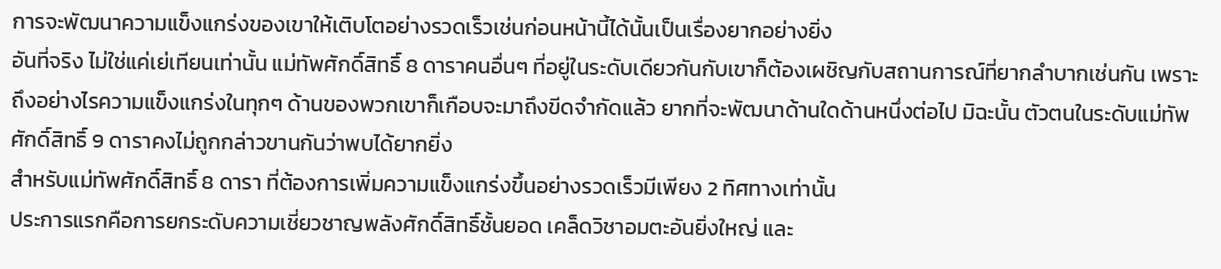การจะพัฒนาความแข็งแกร่งของเขาให้เติบโตอย่างรวดเร็วเช่นก่อนหน้านี้ได้นั้นเป็นเรื่องยากอย่างยิ่ง
อันที่จริง ไม่ใช่แค่เย่เทียนเท่านั้น แม่ทัพศักดิ์สิทธิ์ 8 ดาราคนอื่นๆ ที่อยู่ในระดับเดียวกันกับเขาก็ต้องเผชิญกับสถานการณ์ที่ยากลำบากเช่นกัน เพราะถึงอย่างไรความแข็งแกร่งในทุกๆ ด้านของพวกเขาก็เกือบจะมาถึงขีดจำกัดแล้ว ยากที่จะพัฒนาด้านใดด้านหนึ่งต่อไป มิฉะนั้น ตัวตนในระดับแม่ทัพศักดิ์สิทธิ์ 9 ดาราคงไม่ถูกกล่าวขานกันว่าพบได้ยากยิ่ง
สำหรับแม่ทัพศักดิ์สิทธิ์ 8 ดารา ที่ต้องการเพิ่มความแข็งแกร่งขึ้นอย่างรวดเร็วมีเพียง 2 ทิศทางเท่านั้น
ประการแรกคือการยกระดับความเชี่ยวชาญพลังศักดิ์สิทธิ์ชั้นยอด เคล็ดวิชาอมตะอันยิ่งใหญ่ และ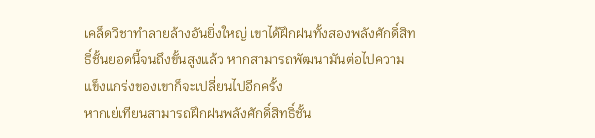เคล็ดวิชาทำลายล้างอันยิ่งใหญ่ เขาได้ฝึกฝนทั้งสองพลังศักดิ์สิทธิ์ชั้นยอดนี้จนถึงขั้นสูงแล้ว หากสามารถพัฒนามันต่อไปความแข็งแกร่งของเขาก็จะเปลี่ยนไปอีกครั้ง
หากเย่เทียนสามารถฝึกฝนพลังศักดิ์สิทธิ์ชั้น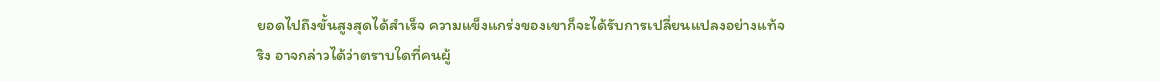ยอดไปถึงขั้นสูงสุดได้สำเร็จ ความแข็งแกร่งของเขาก็จะได้รับการเปลี่ยนแปลงอย่างแท้จริง อาจกล่าวได้ว่าตราบใดที่คนผู้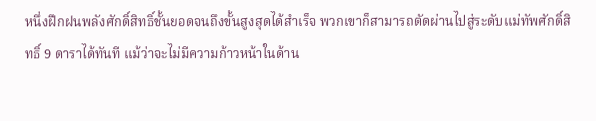หนึ่งฝึกฝนพลังศักดิ์สิทธิ์ชั้นยอดจนถึงขั้นสูงสุดได้สำเร็จ พวกเขาก็สามารถตัดผ่านไปสู่ระดับแม่ทัพศักดิ์สิทธิ์ 9 ดาราได้ทันที แม้ว่าจะไม่มีความก้าวหน้าในด้าน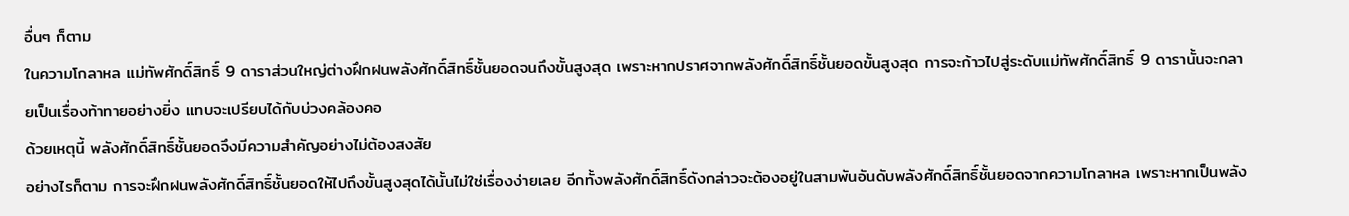อื่นๆ ก็ตาม
ในความโกลาหล แม่ทัพศักดิ์สิทธิ์ 9 ดาราส่วนใหญ่ต่างฝึกฝนพลังศักดิ์สิทธิ์ชั้นยอดจนถึงขั้นสูงสุด เพราะหากปราศจากพลังศักดิ์สิทธิ์ชั้นยอดขั้นสูงสุด การจะก้าวไปสู่ระดับแม่ทัพศักดิ์สิทธิ์ 9 ดารานั้นจะกลายเป็นเรื่องท้าทายอย่างยิ่ง แทบจะเปรียบได้กับบ่วงคล้องคอ
ด้วยเหตุนี้ พลังศักดิ์สิทธิ์ชั้นยอดจึงมีความสำคัญอย่างไม่ต้องสงสัย
อย่างไรก็ตาม การจะฝึกฝนพลังศักดิ์สิทธิ์ชั้นยอดให้ไปถึงขั้นสูงสุดได้นั้นไม่ใช่เรื่องง่ายเลย อีกทั้งพลังศักดิ์สิทธิ์ดังกล่าวจะต้องอยู่ในสามพันอันดับพลังศักดิ์สิทธิ์ชั้นยอดจากความโกลาหล เพราะหากเป็นพลัง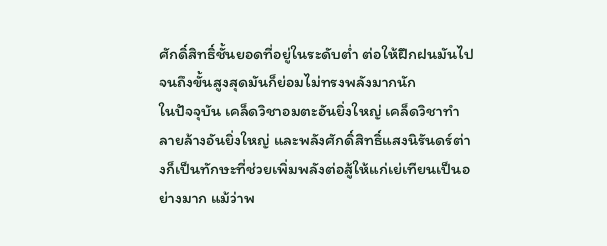ศักดิ์สิทธิ์ชั้นยอดที่อยู่ในระดับต่ำ ต่อให้ฝึกฝนมันไปจนถึงขั้นสูงสุดมันก็ย่อมไม่ทรงพลังมากนัก
ในปัจจุบัน เคล็ดวิชาอมตะอันยิ่งใหญ่ เคล็ดวิชาทำลายล้างอันยิ่งใหญ่ และพลังศักดิ์สิทธิ์แสงนิรันดร์ต่างก็เป็นทักษะที่ช่วยเพิ่มพลังต่อสู้ให้แก่เย่เทียนเป็นอย่างมาก แม้ว่าพ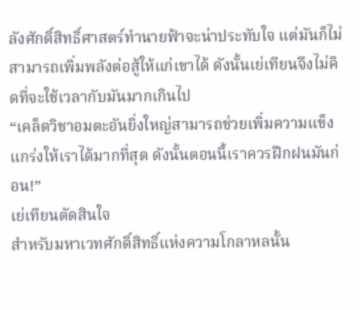ลังศักดิ์สิทธิ์ศาสตร์ทำนายฟ้าจะน่าประทับใจ แต่มันก็ไม่สามารถเพิ่มพลังต่อสู้ให้แก่เขาได้ ดังนั้นเย่เทียนจึงไม่คิดที่จะใช้เวลากับมันมากเกินไป
“เคล็ดวิชาอมตะอันยิ่งใหญ่สามารถช่วยเพิ่มความแข็งแกร่งให้เราได้มากที่สุด ดังนั้นตอนนี้เราควรฝึกฝนมันก่อน!”
เย่เทียนตัดสินใจ
สำหรับมหาเวทศักดิ์สิทธิ์แห่งความโกลาหลนั้น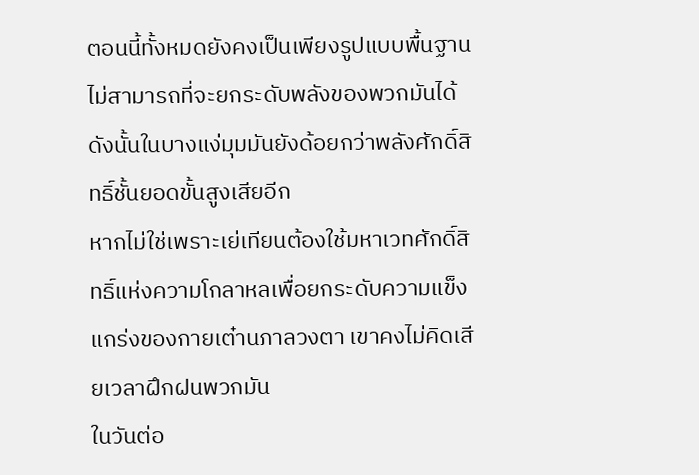ตอนนี้ทั้งหมดยังคงเป็นเพียงรูปแบบพื้นฐาน ไม่สามารถที่จะยกระดับพลังของพวกมันได้ ดังนั้นในบางแง่มุมมันยังด้อยกว่าพลังศักดิ์สิทธิ์ชั้นยอดขั้นสูงเสียอีก
หากไม่ใช่เพราะเย่เทียนต้องใช้มหาเวทศักดิ์สิทธิ์แห่งความโกลาหลเพื่อยกระดับความแข็งแกร่งของกายเต๋านภาลวงตา เขาคงไม่คิดเสียเวลาฝึกฝนพวกมัน
ในวันต่อ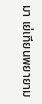มา เย่เทียนพยายาม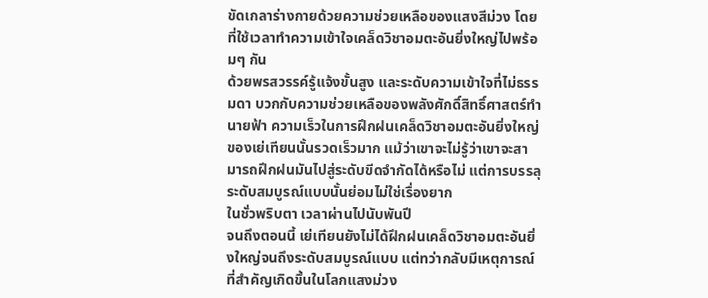ขัดเกลาร่างกายด้วยความช่วยเหลือของแสงสีม่วง โดยที่ใช้เวลาทำความเข้าใจเคล็ดวิชาอมตะอันยิ่งใหญ่ไปพร้อมๆ กัน
ด้วยพรสวรรค์รู้แจ้งขั้นสูง และระดับความเข้าใจที่ไม่ธรรมดา บวกกับความช่วยเหลือของพลังศักดิ์สิทธิ์ศาสตร์ทำนายฟ้า ความเร็วในการฝึกฝนเคล็ดวิชาอมตะอันยิ่งใหญ่ของเย่เทียนนั้นรวดเร็วมาก แม้ว่าเขาจะไม่รู้ว่าเขาจะสามารถฝึกฝนมันไปสู่ระดับขีดจำกัดได้หรือไม่ แต่การบรรลุระดับสมบูรณ์แบบนั้นย่อมไม่ใช่เรื่องยาก
ในชั่วพริบตา เวลาผ่านไปนับพันปี
จนถึงตอนนี้ เย่เทียนยังไม่ได้ฝึกฝนเคล็ดวิชาอมตะอันยิ่งใหญ่จนถึงระดับสมบูรณ์แบบ แต่ทว่ากลับมีเหตุการณ์ที่สำคัญเกิดขึ้นในโลกแสงม่วง